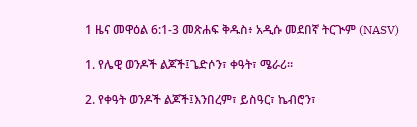1 ዜና መዋዕል 6:1-3 መጽሐፍ ቅዱስ፥ አዲሱ መደበኛ ትርጒም (NASV)

1. የሌዊ ወንዶች ልጆች፤ጌድሶን፣ ቀዓት፣ ሜራሪ።

2. የቀዓት ወንዶች ልጆች፤እንበረም፣ ይስዓር፣ ኬብሮን፣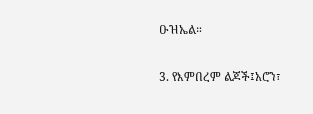ዑዝኤል።

3. የእምበረም ልጆች፤አሮን፣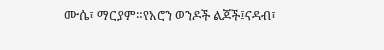ሙሴ፣ ማርያም።የአሮን ወንዶች ልጆች፤ናዳብ፣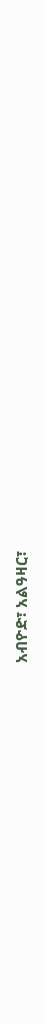አብዮድ፣ አልዓዛር፣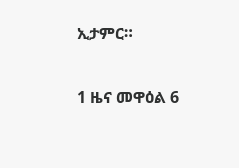ኢታምር።

1 ዜና መዋዕል 6